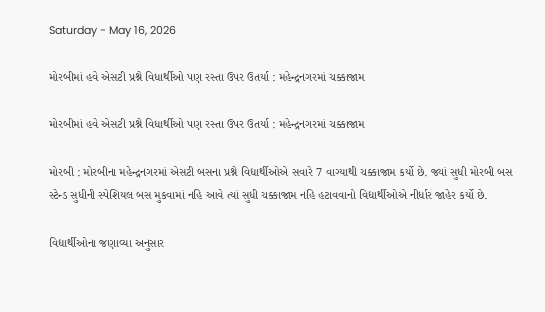Saturday - May 16, 2026

મોરબીમાં હવે એસટી પ્રશ્ને વિધાર્થીઓ પણ રસ્તા ઉપર ઉતર્યા : મહેન્દ્રનગરમાં ચક્કાજામ

મોરબીમાં હવે એસટી પ્રશ્ને વિધાર્થીઓ પણ રસ્તા ઉપર ઉતર્યા : મહેન્દ્રનગરમાં ચક્કાજામ

મોરબી : મોરબીના મહેન્દ્રનગરમાં એસટી બસના પ્રશ્ને વિદ્યાર્થીઓએ સવારે 7 વાગ્યાથી ચક્કાજામ કર્યો છે. જ્યાં સુધી મોરબી બસ સ્ટેન્ડ સુધીની સ્પેશિયલ બસ મુકવામાં નહિ આવે ત્યાં સુધી ચક્કાજામ નહિ હટાવવાનો વિદ્યાર્થીઓએ નીર્ધાર જાહેર કર્યો છે.

વિદ્યાર્થીઓના જણાવ્યા અનુસાર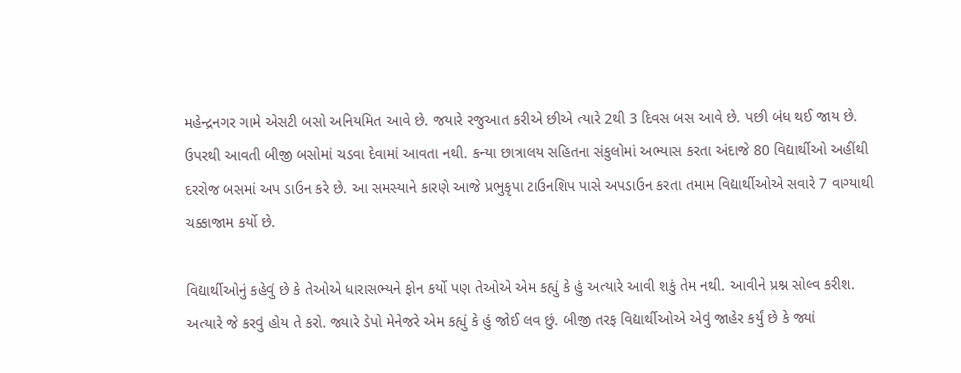મહેન્દ્રનગર ગામે એસટી બસો અનિયમિત આવે છે. જયારે રજુઆત કરીએ છીએ ત્યારે 2થી 3 દિવસ બસ આવે છે. પછી બંધ થઈ જાય છે. ઉપરથી આવતી બીજી બસોમાં ચડવા દેવામાં આવતા નથી. કન્યા છાત્રાલય સહિતના સંકુલોમાં અભ્યાસ કરતા અંદાજે 80 વિદ્યાર્થીઓ અહીંથી દરરોજ બસમાં અપ ડાઉન કરે છે. આ સમસ્યાને કારણે આજે પ્રભુકૃપા ટાઉનશિપ પાસે અપડાઉન કરતા તમામ વિદ્યાર્થીઓએ સવારે 7 વાગ્યાથી ચક્કાજામ કર્યો છે.

વિદ્યાર્થીઓનું કહેવું છે કે તેઓએ ધારાસભ્યને ફોન કર્યો પણ તેઓએ એમ કહ્યું કે હું અત્યારે આવી શકું તેમ નથી. આવીને પ્રશ્ન સોલ્વ કરીશ. અત્યારે જે કરવું હોય તે કરો. જ્યારે ડેપો મેનેજરે એમ કહ્યું કે હું જોઈ લવ છું. બીજી તરફ વિદ્યાર્થીઓએ એવું જાહેર કર્યું છે કે જ્યાં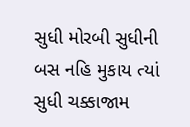સુધી મોરબી સુધીની બસ નહિ મુકાય ત્યાં સુધી ચક્કાજામ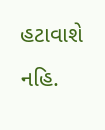હટાવાશે નહિ.